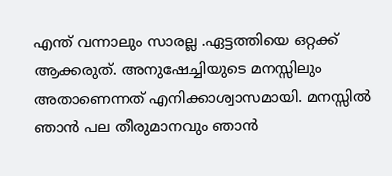എന്ത് വന്നാലും സാരല്ല .ഏട്ടത്തിയെ ഒറ്റക്ക് ആക്കരുത്. അനുഷേച്ചിയുടെ മനസ്സിലും അതാണെന്നത് എനിക്കാശ്വാസമായി. മനസ്സിൽ ഞാൻ പല തീരുമാനവും ഞാൻ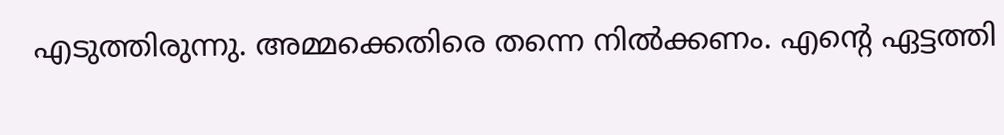എടുത്തിരുന്നു. അമ്മക്കെതിരെ തന്നെ നിൽക്കണം. എന്റെ ഏട്ടത്തി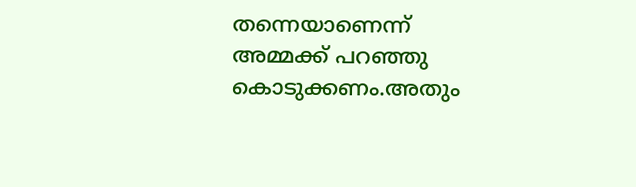തന്നെയാണെന്ന് അമ്മക്ക് പറഞ്ഞു കൊടുക്കണം.അതും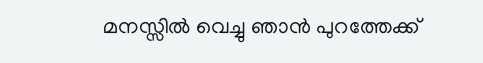മനസ്സിൽ വെച്ചു ഞാൻ പുറത്തേക്ക്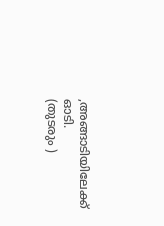,അങ്ങാടിയിലേക്ക് ഓടി.
(തുടരും )